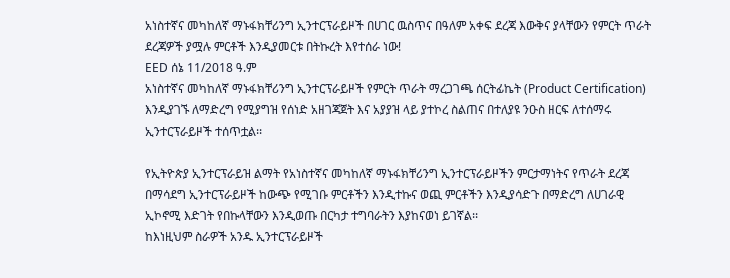አነስተኛና መካከለኛ ማኑፋክቸሪንግ ኢንተርፕራይዞች በሀገር ዉስጥና በዓለም አቀፍ ደረጃ እውቅና ያላቸውን የምርት ጥራት ደረጃዎች ያሟሉ ምርቶች እንዲያመርቱ በትኩረት እየተሰራ ነው!
EED ሰኔ 11/2018 ዓ.ም
አነስተኛና መካከለኛ ማኑፋክቸሪንግ ኢንተርፕራይዞች የምርት ጥራት ማረጋገጫ ሰርትፊኬት (Product Certification) እንዲያገኙ ለማድረግ የሚያግዝ የሰነድ አዘገጃጀት እና አያያዝ ላይ ያተኮረ ስልጠና በተለያዩ ንዑስ ዘርፍ ለተሰማሩ ኢንተርፕራይዞች ተሰጥቷል፡፡

የኢትዮጵያ ኢንተርፕራይዝ ልማት የአነስተኛና መካከለኛ ማኑፋክቸሪንግ ኢንተርፕራይዞችን ምርታማነትና የጥራት ደረጃ በማሳደግ ኢንተርፕራይዞች ከውጭ የሚገቡ ምርቶችን እንዲተኩና ወጪ ምርቶችን እንዲያሳድጉ በማድረግ ለሀገራዊ ኢኮኖሚ እድገት የበኩላቸውን እንዲወጡ በርካታ ተግባራትን እያከናወነ ይገኛል፡፡
ከእነዚህም ስራዎች አንዱ ኢንተርፕራይዞች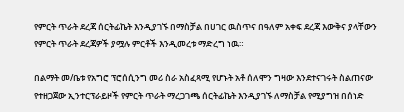የምርት ጥራት ደረጃ ሰርትፊኬት እንዲያገኙ በማስቻል በሀገር ዉስጥና በዓለም አቀፍ ደረጃ እውቅና ያላቸውን የምርት ጥራት ደረጃዎች ያሟሉ ምርቶች እንዲመረቱ ማድረግ ነዉ።

በልማት መ/ቤቱ የአግሮ ፕሮሰሲንግ መሪ ስራ አስፈጻሚ የሆኑት አቶ ሰለሞን ግዛው እንደተናገሩት ስልጠናው የተዘጋጀው ኢንተርፕራይዞች የምርት ጥራት ማረጋገጫ ሰርትፊኬት እንዲያገኙ ለማስቻል የሚያግዝ በሰነድ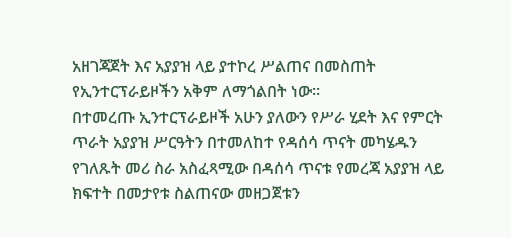አዘገጃጀት እና አያያዝ ላይ ያተኮረ ሥልጠና በመስጠት የኢንተርፕራይዞችን አቅም ለማጎልበት ነው።
በተመረጡ ኢንተርፕራይዞች አሁን ያለውን የሥራ ሂደት እና የምርት ጥራት አያያዝ ሥርዓትን በተመለከተ የዳሰሳ ጥናት መካሄዱን የገለጹት መሪ ስራ አስፈጻሚው በዳሰሳ ጥናቱ የመረጃ አያያዝ ላይ ክፍተት በመታየቱ ስልጠናው መዘጋጀቱን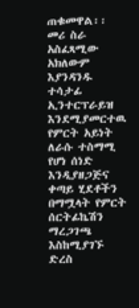ጠቁመዋል፡፡
መሪ ስራ አስፈጻሚው አክለውም እያንዳንዱ ተሳታፊ ኢንተርፕራይዝ እንደሚያመርተዉ የምርት አይነት ለራሱ ተስማሚ የሆነ ሰነድ እንዲያዘጋጅና ቀጣይ ሂደቶችን በማሟላት የምርት ሰርትፊኬሽን ማረጋገጫ እስከሚያገኙ ድረስ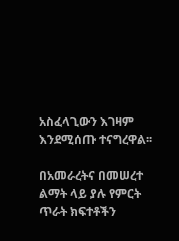አስፈላጊውን እገዛም እንደሚሰጡ ተናግረዋል፡፡

በአመራረትና በመሠረተ ልማት ላይ ያሉ የምርት ጥራት ክፍተቶችን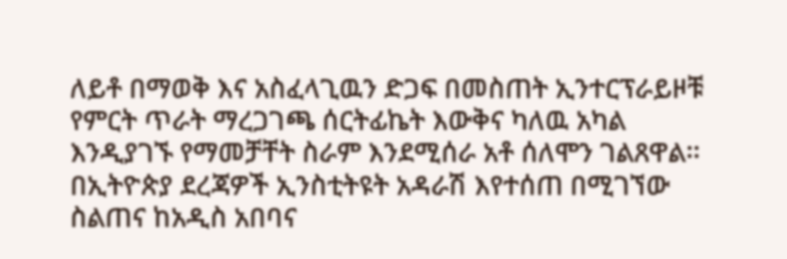ለይቶ በማወቅ እና አስፈላጊዉን ድጋፍ በመስጠት ኢንተርፕራይዞቹ የምርት ጥራት ማረጋገጫ ሰርትፊኬት እውቅና ካለዉ አካል እንዲያገኙ የማመቻቸት ስራም እንደሚሰራ አቶ ሰለሞን ገልጸዋል፡፡
በኢትዮጵያ ደረጃዎች ኢንስቲትዩት አዳራሽ እየተሰጠ በሚገኘው ስልጠና ከአዲስ አበባና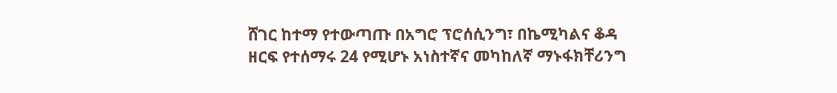ሸገር ከተማ የተውጣጡ በአግሮ ፕሮሰሲንግ፣ በኬሚካልና ቆዳ ዘርፍ የተሰማሩ 24 የሚሆኑ አነስተኛና መካከለኛ ማኑፋክቸሪንግ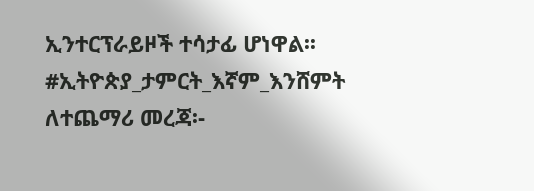ኢንተርፕራይዞች ተሳታፊ ሆነዋል፡፡
#ኢትዮጵያ_ታምርት_እኛም_እንሸምት
ለተጨማሪ መረጃ፡-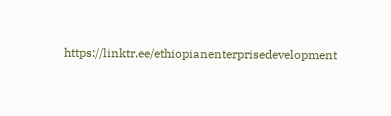https://linktr.ee/ethiopianenterprisedevelopment